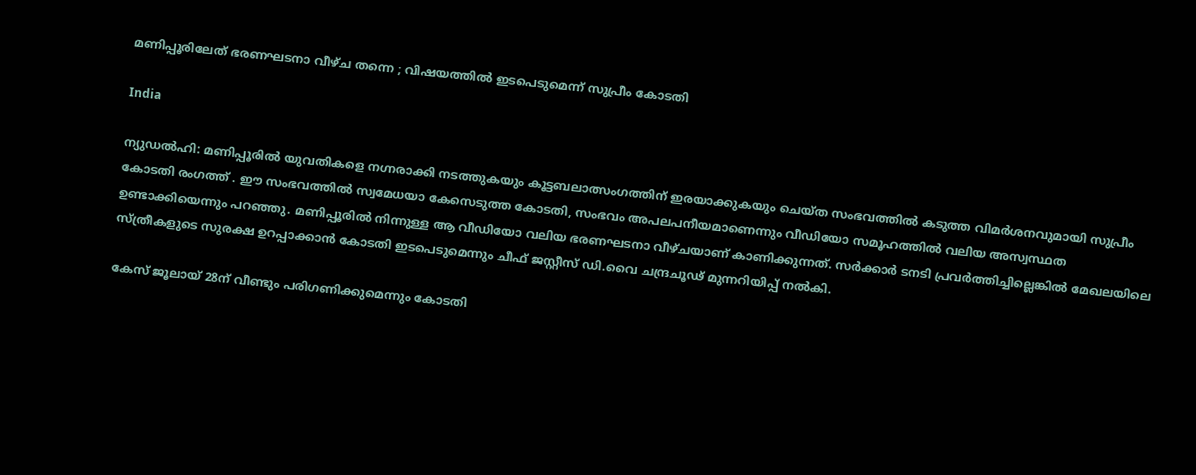മണിപ്പൂരിലേത് ഭരണഘടനാ വീഴ്ച തന്നെ ; വിഷയത്തിൽ ഇടപെടുമെന്ന് സുപ്രീം കോടതി

India

ന്യുഡൽഹി: മണിപ്പൂരിൽ യുവതികളെ നഗ്നരാക്കി നടത്തുകയും കൂട്ടബലാത്സംഗത്തിന് ഇരയാക്കുകയും ചെയ്ത സംഭവത്തിൽ കടുത്ത വിമർശനവുമായി സുപ്രീം കോടതി രംഗത്ത് . ഈ സംഭവത്തിൽ സ്വമേധയാ കേസെടുത്ത കോടതി, സംഭവം അപലപനീയമാണെന്നും വീഡിയോ സമൂഹത്തിൽ വലിയ അസ്വസ്ഥത ഉണ്ടാക്കിയെന്നും പറഞ്ഞു. മണിപ്പൂരിൽ നിന്നുള്ള ആ വീഡിയോ വലിയ ഭരണഘടനാ വീഴ്ചയാണ് കാണിക്കുന്നത്. സർക്കാർ ടനടി പ്രവർത്തിച്ചില്ലെങ്കിൽ മേഖലയിലെ സ്ത്രീകളുടെ സുരക്ഷ ഉറപ്പാക്കാൻ കോടതി ഇടപെടുമെന്നും ചീഫ് ജസ്റ്റീസ് ഡി.വൈ ചന്ദ്രചൂഢ് മുന്നറിയിപ്പ് നൽകി.

കേസ് ജൂലായ് 28ന് വീണ്ടും പരിഗണിക്കുമെന്നും കോടതി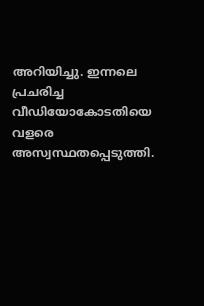അറിയിച്ചു. ഇന്നലെ പ്രചരിച്ച വീഡിയോകോടതിയെ വളരെ അസ്വസ്ഥതപ്പെടുത്തി.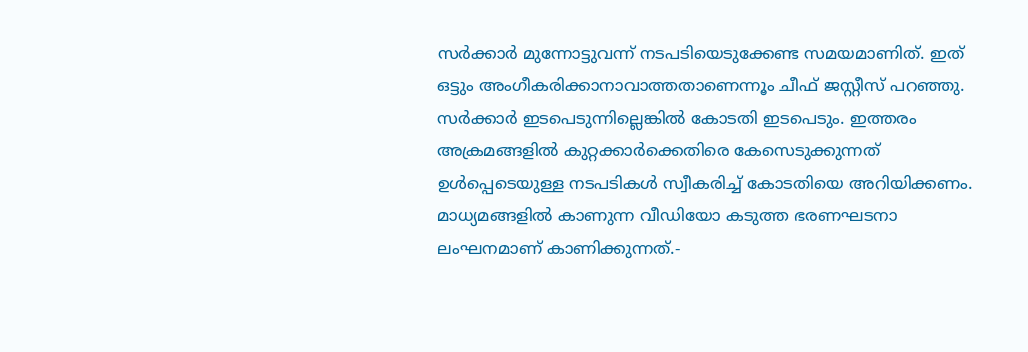സർക്കാർ മുന്നോട്ടുവന്ന് നടപടിയെടുക്കേണ്ട സമയമാണിത്. ഇത് ഒട്ടും അംഗീകരിക്കാനാവാത്തതാണെന്നൂം ചീഫ് ജസ്റ്റീസ് പറഞ്ഞു.
സർക്കാർ ഇടപെടുന്നില്ലെങ്കിൽ കോടതി ഇടപെടും. ഇത്തരം അക്രമങ്ങളിൽ കുറ്റക്കാർക്കെതിരെ കേസെടുക്കുന്നത് ഉൾപ്പെടെയുള്ള നടപടികൾ സ്വീകരിച്ച്‌ കോടതിയെ അറിയിക്കണം. മാധ്യമങ്ങളിൽ കാണുന്ന വീഡിയോ കടുത്ത ഭരണഘടനാ ലംഘനമാണ് കാണിക്കുന്നത്.-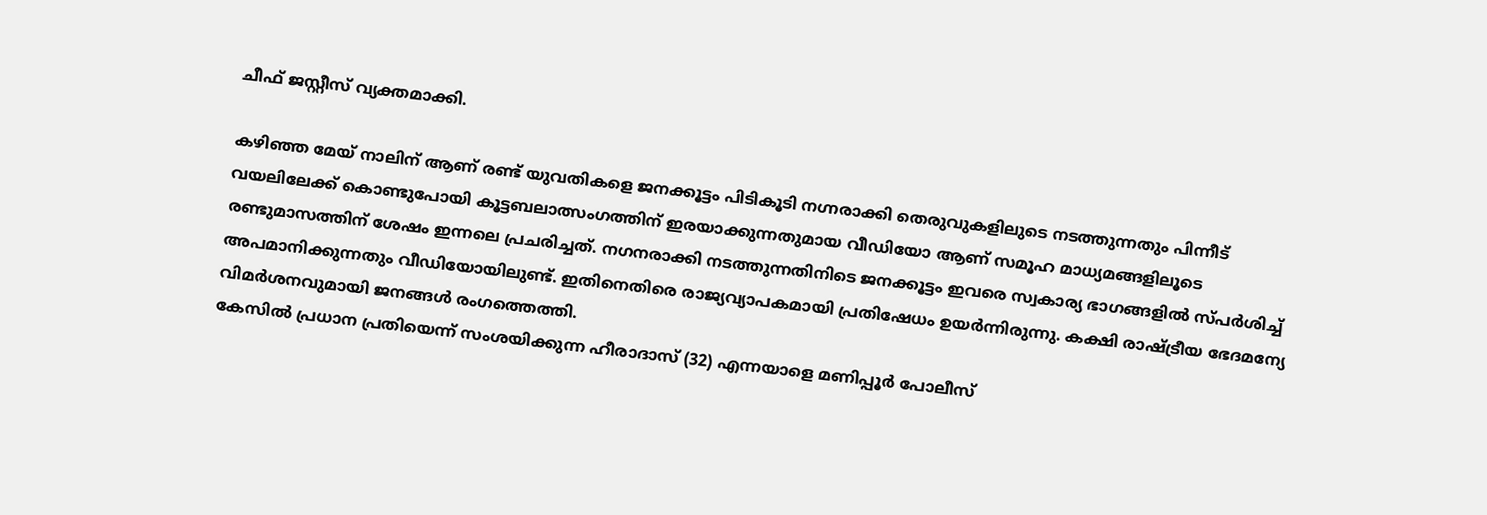ചീഫ് ജസ്റ്റീസ് വ്യക്തമാക്കി.

കഴിഞ്ഞ മേയ് നാലിന് ആണ് രണ്ട് യുവതികളെ ജനക്കൂട്ടം പിടികൂടി നഗ്നരാക്കി തെരുവുകളിലുടെ നടത്തുന്നതും പിന്നീട് വയലിലേക്ക് കൊണ്ടുപോയി കൂട്ടബലാത്സംഗത്തിന് ഇരയാക്കുന്നതുമായ വീഡിയോ ആണ് സമൂഹ മാധ്യമങ്ങളിലൂടെ രണ്ടുമാസത്തിന് ശേഷം ഇന്നലെ പ്രചരിച്ചത്. നഗനരാക്കി നടത്തുന്നതിനിടെ ജനക്കൂട്ടം ഇവരെ സ്വകാര്യ ഭാഗങ്ങളിൽ സ്പർശിച്ച്‌ അപമാനിക്കുന്നതും വീഡിയോയിലുണ്ട്. ഇതിനെതിരെ രാജ്യവ്യാപകമായി പ്രതിഷേധം ഉയർന്നിരുന്നു. കക്ഷി രാഷ്ട്രീയ ഭേദമന്യേ വിമർശനവുമായി ജനങ്ങൾ രംഗത്തെത്തി.
കേസിൽ പ്രധാന പ്രതിയെന്ന് സംശയിക്കുന്ന ഹീരാദാസ് (32) എന്നയാളെ മണിപ്പൂർ പോലീസ്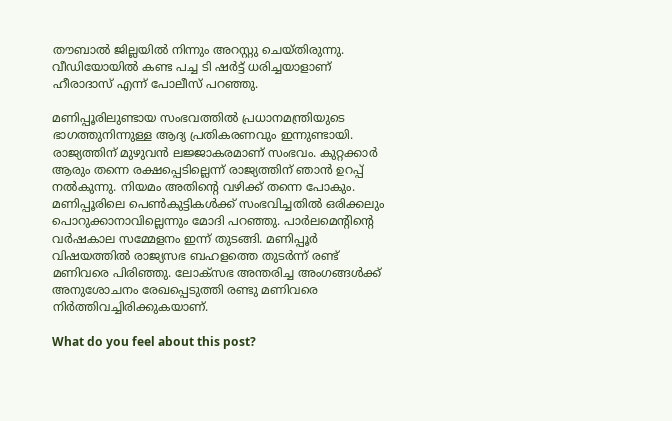തൗബാൽ ജില്ലയിൽ നിന്നും അറസ്റ്റു ചെയ്തിരുന്നു. വീഡിയോയിൽ കണ്ട പച്ച ടി ഷർട്ട് ധരിച്ചയാളാണ് ഹീരാദാസ് എന്ന് പോലീസ് പറഞ്ഞു.

മണിപ്പൂരിലുണ്ടായ സംഭവത്തിൽ പ്രധാനമന്ത്രിയുടെ ഭാഗത്തുനിന്നുള്ള ആദ്യ പ്രതികരണവും ഇന്നുണ്ടായി. രാജ്യത്തിന് മുഴുവൻ ലജ്ജാകരമാണ് സംഭവം. കുറ്റക്കാർ ആരും തന്നെ രക്ഷപ്പെടില്ലെന്ന് രാജ്യത്തിന് ഞാൻ ഉറപ്പ് നൽകുന്നു. നിയമം അതിന്റെ വഴിക്ക് തന്നെ പോകും. മണിപ്പൂരിലെ പെൺകുട്ടികൾക്ക് സംഭവിച്ചതിൽ ഒരിക്കലും പൊറുക്കാനാവില്ലെന്നും മോദി പറഞ്ഞു. പാർലമെന്റിന്റെ വർഷകാല സമ്മേളനം ഇന്ന് തുടങ്ങി. മണിപ്പൂർ വിഷയത്തിൽ രാജ്യസഭ ബഹളത്തെ തുടർന്ന് രണ്ട് മണിവരെ പിരിഞ്ഞു. ലോക്‌സഭ അന്തരിച്ച അംഗങ്ങൾക്ക് അനുശോചനം രേഖപ്പെടുത്തി രണ്ടു മണിവരെ നിർത്തിവച്ചിരിക്കുകയാണ്.

What do you feel about this post?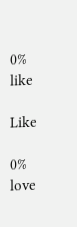0%
like

Like

0%
love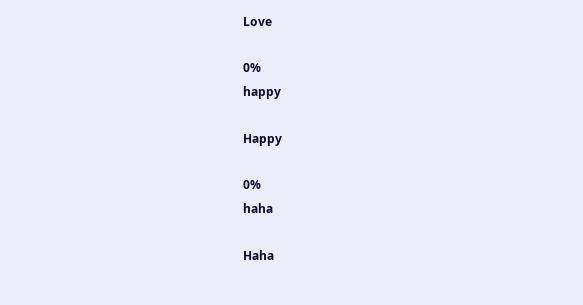Love

0%
happy

Happy

0%
haha

Haha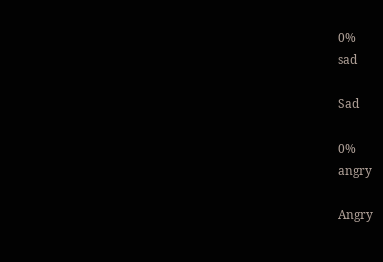0%
sad

Sad

0%
angry

Angry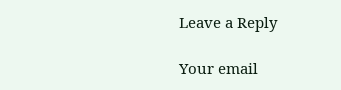Leave a Reply

Your email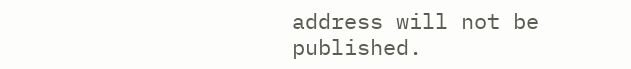address will not be published.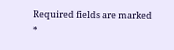Required fields are marked *